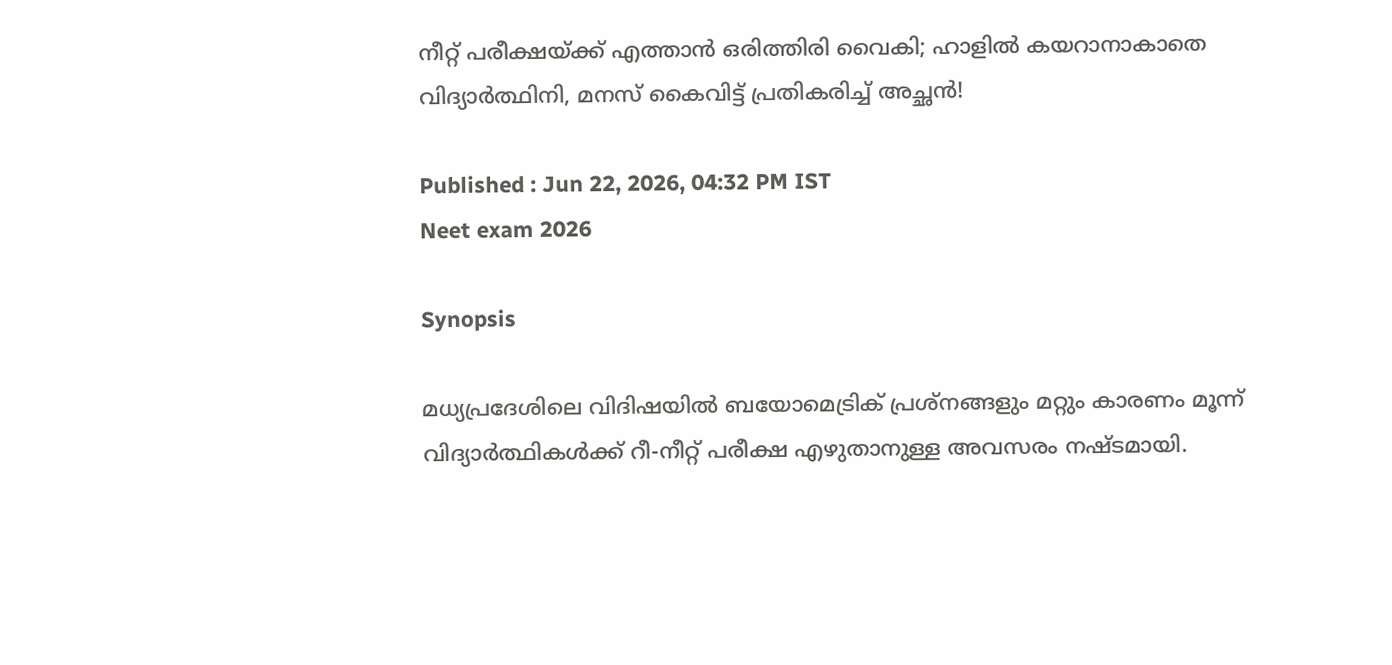നീറ്റ് പരീക്ഷയ്ക്ക് എത്താൻ ഒരിത്തിരി വൈകി; ഹാളിൽ കയറാനാകാതെ വിദ്യാര്‍ത്ഥിനി, മനസ് കൈവിട്ട് പ്രതികരിച്ച് അച്ഛൻ!

Published : Jun 22, 2026, 04:32 PM IST
Neet exam 2026

Synopsis

മധ്യപ്രദേശിലെ വിദിഷയിൽ ബയോമെട്രിക് പ്രശ്നങ്ങളും മറ്റും കാരണം മൂന്ന് വിദ്യാർത്ഥികൾക്ക് റീ-നീറ്റ് പരീക്ഷ എഴുതാനുള്ള അവസരം നഷ്ടമായി.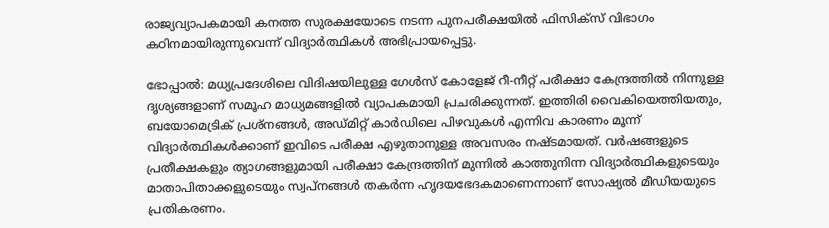രാജ്യവ്യാപകമായി കനത്ത സുരക്ഷയോടെ നടന്ന പുനപരീക്ഷയിൽ ഫിസിക്സ് വിഭാഗം കഠിനമായിരുന്നുവെന്ന് വിദ്യാർത്ഥികൾ അഭിപ്രായപ്പെട്ടു.

ഭോപ്പാൽ: മധ്യപ്രദേശിലെ വിദിഷയിലുള്ള ഗേൾസ് കോളേജ് റീ-നീറ്റ് പരീക്ഷാ കേന്ദ്രത്തിൽ നിന്നുള്ള ദൃശ്യങ്ങളാണ് സമൂഹ മാധ്യമങ്ങളിൽ വ്യാപകമായി പ്രചരിക്കുന്നത്. ഇത്തിരി വൈകിയെത്തിയതും, ബയോമെട്രിക് പ്രശ്നങ്ങൾ, അഡ്മിറ്റ് കാർഡിലെ പിഴവുകൾ എന്നിവ കാരണം മൂന്ന് വിദ്യാർത്ഥികൾക്കാണ് ഇവിടെ പരീക്ഷ എഴുതാനുള്ള അവസരം നഷ്ടമായത്. വർഷങ്ങളുടെ പ്രതീക്ഷകളും ത്യാഗങ്ങളുമായി പരീക്ഷാ കേന്ദ്രത്തിന് മുന്നിൽ കാത്തുനിന്ന വിദ്യാർത്ഥികളുടെയും മാതാപിതാക്കളുടെയും സ്വപ്നങ്ങൾ തകർന്ന ഹൃദയഭേദകമാണെന്നാണ് സോഷ്യൽ മീഡിയയുടെ പ്രതികരണം.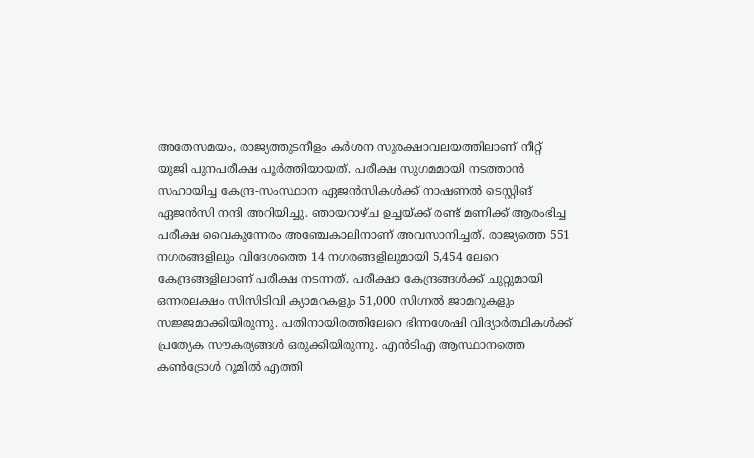അതേസമയം, രാജ്യത്തുടനീളം കർശന സുരക്ഷാവലയത്തിലാണ് നീറ്റ് യുജി പുനപരീക്ഷ പൂർത്തിയായത്. പരീക്ഷ സുഗമമായി നടത്താൻ സഹായിച്ച കേന്ദ്ര-സംസ്ഥാന ഏജൻസികൾക്ക് നാഷണൽ ടെസ്റ്റിങ് ഏജൻസി നന്ദി അറിയിച്ചു. ഞായറാഴ്ച ഉച്ചയ്ക്ക് രണ്ട് മണിക്ക് ആരംഭിച്ച പരീക്ഷ വൈകുന്നേരം അഞ്ചേകാലിനാണ് അവസാനിച്ചത്. രാജ്യത്തെ 551 നഗരങ്ങളിലും വിദേശത്തെ 14 നഗരങ്ങളിലുമായി 5,454 ലേറെ കേന്ദ്രങ്ങളിലാണ് പരീക്ഷ നടന്നത്. പരീക്ഷാ കേന്ദ്രങ്ങൾക്ക് ചുറ്റുമായി ഒന്നരലക്ഷം സിസിടിവി ക്യാമറകളും 51,000 സിഗ്നൽ ജാമറുകളും സജ്ജമാക്കിയിരുന്നു. പതിനായിരത്തിലേറെ ഭിന്നശേഷി വിദ്യാർത്ഥികൾക്ക് പ്രത്യേക സൗകര്യങ്ങൾ ഒരുക്കിയിരുന്നു. എൻടിഎ ആസ്ഥാനത്തെ കൺട്രോൾ റൂമിൽ എത്തി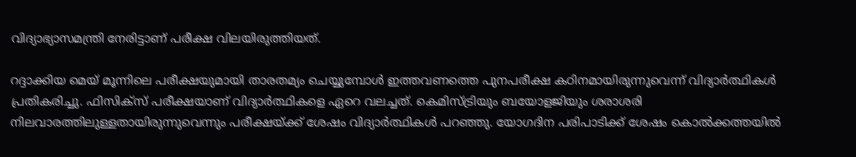വിദ്യാഭ്യാസമന്ത്രി നേരിട്ടാണ് പരീക്ഷ വിലയിരുത്തിയത്.

റദ്ദാക്കിയ മെയ് മൂന്നിലെ പരീക്ഷയുമായി താരതമ്യം ചെയ്യുമ്പോൾ ഇത്തവണത്തെ പുനപരീക്ഷ കഠിനമായിരുന്നുവെന്ന് വിദ്യാർത്ഥികൾ പ്രതികരിച്ചു. ഫിസിക്സ് പരീക്ഷയാണ് വിദ്യാർത്ഥികളെ ഏറെ വലച്ചത്. കെമിസ്ട്രിയും ബയോളജിയും ശരാശരി നിലവാരത്തിലുള്ളതായിരുന്നുവെന്നും പരീക്ഷയ്ക്ക് ശേഷം വിദ്യാർത്ഥികൾ പറഞ്ഞു. യോഗദിന പരിപാടിക്ക് ശേഷം കൊൽക്കത്തയിൽ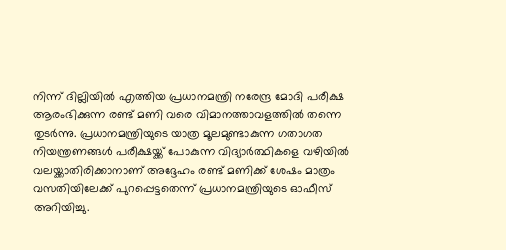നിന്ന് ദില്ലിയിൽ എത്തിയ പ്രധാനമന്ത്രി നരേന്ദ്ര മോദി പരീക്ഷ ആരംഭിക്കുന്ന രണ്ട് മണി വരെ വിമാനത്താവളത്തിൽ തന്നെ തുടർന്നു. പ്രധാനമന്ത്രിയുടെ യാത്ര മൂലമുണ്ടാകുന്ന ഗതാഗത നിയന്ത്രണങ്ങൾ പരീക്ഷയ്ക്ക് പോകുന്ന വിദ്യാർത്ഥികളെ വഴിയിൽ വലയ്ക്കാതിരിക്കാനാണ് അദ്ദേഹം രണ്ട് മണിക്ക് ശേഷം മാത്രം വസതിയിലേക്ക് പുറപ്പെട്ടതെന്ന് പ്രധാനമന്ത്രിയുടെ ഓഫീസ് അറിയിച്ചു.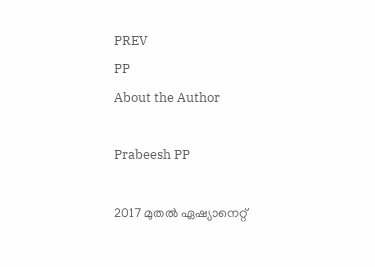PREV
PP
About the Author

Prabeesh PP

2017 മുതല്‍ ഏഷ്യാനെറ്റ്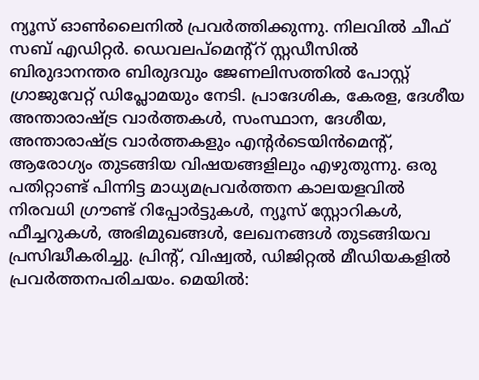ന്യൂസ് ഓണ്‍ലൈനില്‍ പ്രവര്‍ത്തിക്കുന്നു. നിലവില്‍ ചീഫ് സബ് എഡിറ്റര്‍. ഡെവലപ്മെന്റ്റ് സ്റ്റഡീസിൽ ബിരുദാനന്തര ബിരുദവും ജേണലിസത്തില്‍ പോസ്റ്റ് ഗ്രാജുവേറ്റ് ഡിപ്ലോമയും നേടി. പ്രാദേശിക, കേരള, ദേശീയ അന്താരാഷ്ട്ര വാർത്തകൾ, സംസ്ഥാന, ദേശീയ, അന്താരാഷ്ട്ര വാര്‍ത്തകളും എന്റര്‍ടെയിന്‍മെന്റ്, ആരോഗ്യം തുടങ്ങിയ വിഷയങ്ങളിലും എഴുതുന്നു. ഒരു പതിറ്റാണ്ട് പിന്നിട്ട മാധ്യമപ്രവര്‍ത്തന കാലയളവില്‍ നിരവധി ഗ്രൗണ്ട് റിപ്പോര്‍ട്ടുകള്‍, ന്യൂസ് സ്റ്റോറികള്‍, ഫീച്ചറുകള്‍, അഭിമുഖങ്ങള്‍, ലേഖനങ്ങള്‍ തുടങ്ങിയവ പ്രസിദ്ധീകരിച്ചു. പ്രിന്റ്, വിഷ്വല്‍, ഡിജിറ്റല്‍ മീഡിയകളില്‍ പ്രവര്‍ത്തനപരിചയം. മെയില്‍: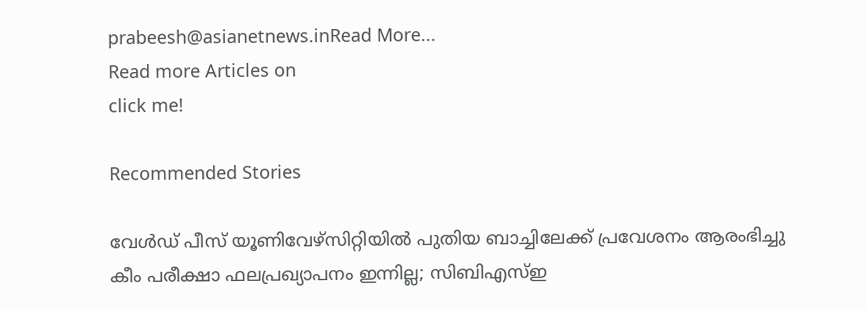prabeesh@asianetnews.inRead More...
Read more Articles on
click me!

Recommended Stories

വേൾഡ് പീസ് യൂണിവേഴ്സിറ്റിയിൽ പുതിയ ബാച്ചിലേക്ക് പ്രവേശനം ആരംഭിച്ചു
കീം പരീക്ഷാ ഫലപ്രഖ്യാപനം ഇന്നില്ല; സിബിഎസ്ഇ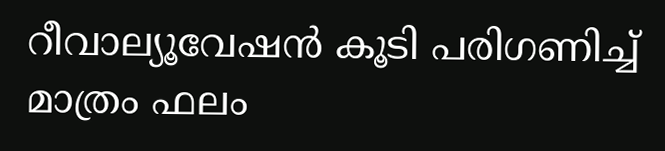റീവാല്യൂവേഷൻ കൂടി പരിഗണിച്ച് മാത്രം ഫലം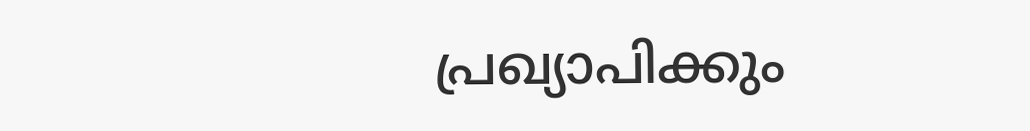പ്രഖ്യാപിക്കും